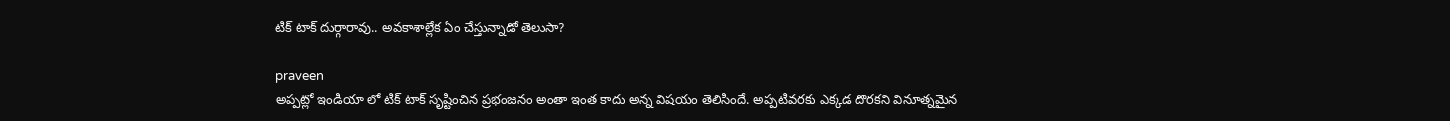టిక్ టాక్ దుర్గారావు.. అవకాశాల్లేక ఏం చేస్తున్నాడో తెలుసా?

praveen
అప్పట్లో ఇండియా లో టిక్ టాక్ సృష్టించిన ప్రభంజనం అంతా ఇంత కాదు అన్న విషయం తెలిసిందే. అప్పటివరకు ఎక్కడ దొరకని వినూత్నమైన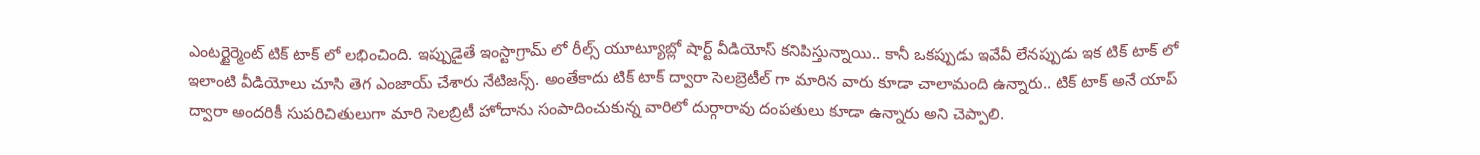ఎంటర్టైర్మెంట్ టిక్ టాక్ లో లభించింది. ఇప్పుడైతే ఇంస్టాగ్రామ్ లో రీల్స్ యూట్యూబ్లో షార్ట్ వీడియోస్ కనిపిస్తున్నాయి.. కానీ ఒకప్పుడు ఇవేవీ లేనప్పుడు ఇక టిక్ టాక్ లో ఇలాంటి వీడియోలు చూసి తెగ ఎంజాయ్ చేశారు నేటిజన్స్. అంతేకాదు టిక్ టాక్ ద్వారా సెలబ్రెటీల్ గా మారిన వారు కూడా చాలామంది ఉన్నారు.. టిక్ టాక్ అనే యాప్ ద్వారా అందరికీ సుపరిచితులుగా మారి సెలబ్రిటీ హోదాను సంపాదించుకున్న వారిలో దుర్గారావు దంపతులు కూడా ఉన్నారు అని చెప్పాలి.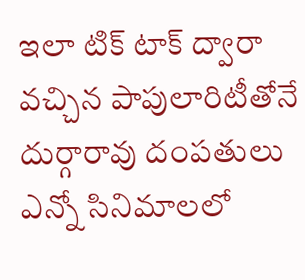ఇలా టిక్ టాక్ ద్వారా వచ్చిన పాపులారిటీతోనే దుర్గారావు దంపతులు ఎన్నో సినిమాలలో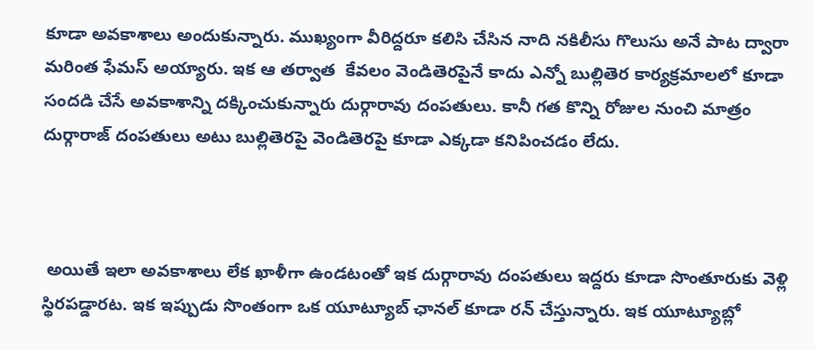కూడా అవకాశాలు అందుకున్నారు. ముఖ్యంగా వీరిద్దరూ కలిసి చేసిన నాది నకిలీసు గొలుసు అనే పాట ద్వారా మరింత ఫేమస్ అయ్యారు. ఇక ఆ తర్వాత  కేవలం వెండితెరపైనే కాదు ఎన్నో బుల్లితెర కార్యక్రమాలలో కూడా సందడి చేసే అవకాశాన్ని దక్కించుకున్నారు దుర్గారావు దంపతులు. కానీ గత కొన్ని రోజుల నుంచి మాత్రం దుర్గారాజ్ దంపతులు అటు బుల్లితెరపై వెండితెరపై కూడా ఎక్కడా కనిపించడం లేదు.



 అయితే ఇలా అవకాశాలు లేక ఖాళీగా ఉండటంతో ఇక దుర్గారావు దంపతులు ఇద్దరు కూడా సొంతూరుకు వెళ్లి స్థిరపడ్డారట. ఇక ఇప్పుడు సొంతంగా ఒక యూట్యూబ్ ఛానల్ కూడా రన్ చేస్తున్నారు. ఇక యూట్యూబ్లో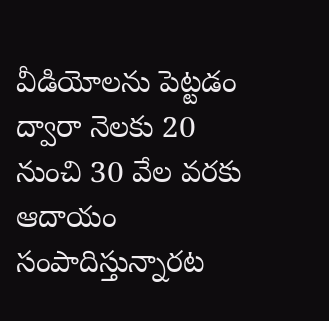వీడియోలను పెట్టడం ద్వారా నెలకు 20 నుంచి 30 వేల వరకు ఆదాయం సంపాదిస్తున్నారట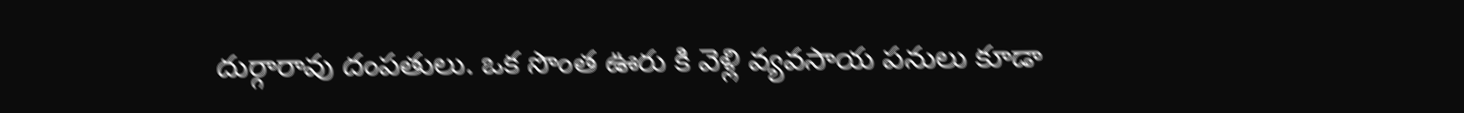దుర్గారావు దంపతులు. ఒక సొంత ఊరు కి వెళ్లి వ్యవసాయ పనులు కూడా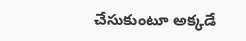చేసుకుంటూ అక్కడే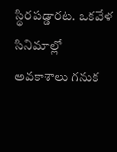స్థిరపడ్డారట. ఒకవేళ సినిమాల్లో అవకాశాలు గనుక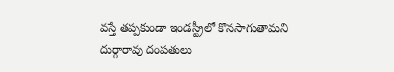వస్తే తప్పకుండా ఇండస్ట్రీలో కొనసాగుతామని దుర్గారావు దంపతులు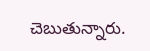చెబుతున్నారు.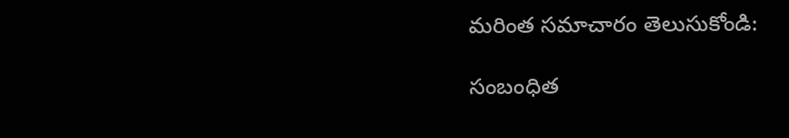మరింత సమాచారం తెలుసుకోండి:

సంబంధిత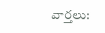వార్తలు: